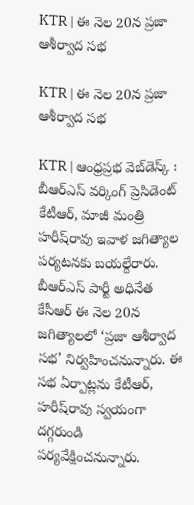KTR | ఈ నెల 20న ప్ర‌జా ఆశీర్వాద స‌భ‌

KTR | ఈ నెల 20న ప్ర‌జా ఆశీర్వాద స‌భ‌

KTR | ఆంధ్ర‌ప్ర‌భ వెబ్‌డెస్క్ : బీఆర్‌ఎస్‌ వర్కింగ్‌ ప్రెసిడెంట్‌ కేటీఆర్‌, మాజీ మంత్రి హరీష్‌రావు ఇవాళ జగిత్యాల పర్యటనకు బయల్దేరారు. బీఆర్‌ఎస్‌ పార్టీ అధినేత కేసీఆర్‌ ఈ నెల 20న జగిత్యాలలో ‘ప్రజా ఆశీర్వాద సభ’ నిర్వహించనున్నారు. ఈ సభ ఏర్పాట్లను కేటీఆర్‌, హరీష్‌రావు స్వయంగా దగ్గరుండి పర్యవేక్షించనున్నారు.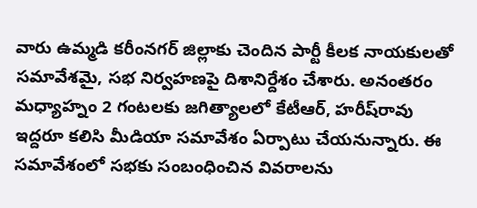వారు ఉమ్మడి కరీంనగర్ జిల్లాకు చెందిన పార్టీ కీలక నాయకులతో సమావేశమై, సభ నిర్వహణపై దిశానిర్దేశం చేశారు. అనంతరం మధ్యాహ్నం 2 గంటలకు జగిత్యాలలో కేటీఆర్, హరీష్‌రావు ఇద్దరూ కలిసి మీడియా సమావేశం ఏర్పాటు చేయనున్నారు. ఈ సమావేశంలో సభకు సంబంధించిన వివరాలను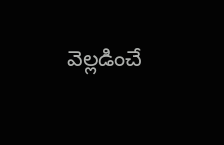వెల్లడించే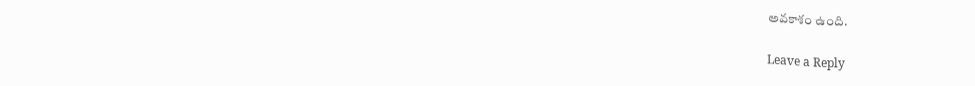అవకాశం ఉంది.

Leave a Reply